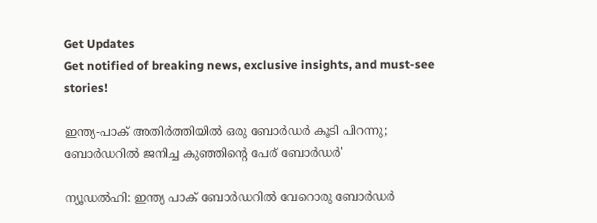Get Updates
Get notified of breaking news, exclusive insights, and must-see stories!

ഇന്ത്യ-പാക് അതിര്‍ത്തിയില്‍ ഒരു ബോര്‍ഡര്‍ കൂടി പിറന്നു; ബോര്‍ഡറില്‍ ജനിച്ച കുഞ്ഞിന്റെ പേര് ബോര്‍ഡര്‍'

ന്യൂഡല്‍ഹി: ഇന്ത്യ പാക് ബോര്‍ഡറില്‍ വേറൊരു ബോര്‍ഡര്‍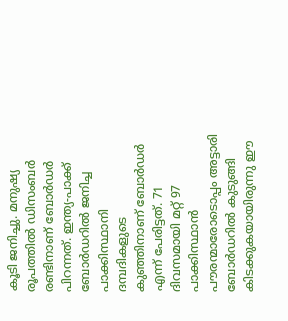കൂടി ജനിച്ചു. മനുഷ്യ രൂപത്തില്‍ ഡിസംബര്‍ രണ്ടിനാണ് ബോര്‍ഡര്‍ പിറന്നത്. ഇന്ത്യ-പാക്ക് ബോര്‍ഡറില്‍ ജനിച്ച പാക്കിസ്ഥാനി ദമ്പദികളുടെ കുഞ്ഞിനാണ് ബോര്‍ഡര്‍ എന്ന് പേരിട്ടത്. 71 ദിവസമായി മറ്റ് 97 പാക്കിസ്ഥാന്‍ പൗരന്മാരോടൊപ്പം അട്ടാരി ബോര്‍ഡറില്‍ കുടുങ്ങി കിടക്കുകയായിരുന്നു ഈ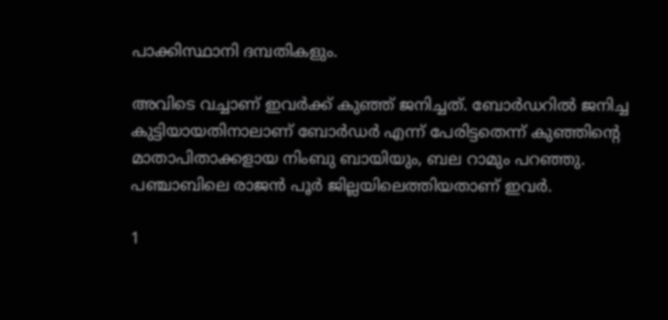പാക്കിസ്ഥാനി ദമ്പതികളും.

അവിടെ വച്ചാണ് ഇവര്‍ക്ക് കുഞ്ഞ് ജനിച്ചത്. ബോര്‍ഡറില്‍ ജനിച്ച കുട്ടിയായതിനാലാണ് ബോര്‍ഡര്‍ എന്ന് പേരിട്ടതെന്ന് കുഞ്ഞിന്റെ മാതാപിതാക്കളായ നിംബു ബായിയും, ബല റാമും പറഞ്ഞു. പഞ്ചാബിലെ രാജന്‍ പൂര്‍ ജില്ലയിലെത്തിയതാണ് ഇവര്‍.

1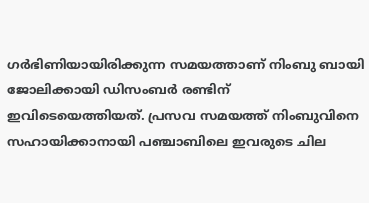ഗര്‍ഭിണിയായിരിക്കുന്ന സമയത്താണ് നിംബു ബായി ജോലിക്കായി ഡിസംബര്‍ രണ്ടിന് ഇവിടെയെത്തിയത്. പ്രസവ സമയത്ത് നിംബുവിനെ സഹായിക്കാനായി പഞ്ചാബിലെ ഇവരുടെ ചില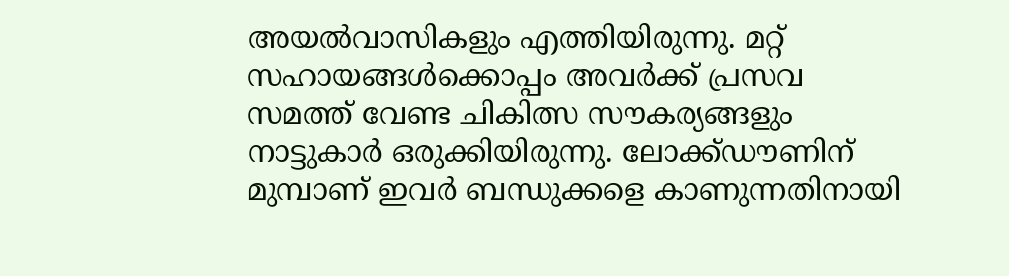അയല്‍വാസികളും എത്തിയിരുന്നു. മറ്റ് സഹായങ്ങള്‍ക്കൊപ്പം അവര്‍ക്ക് പ്രസവ സമത്ത് വേണ്ട ചികിത്സ സൗകര്യങ്ങളും നാട്ടുകാര്‍ ഒരുക്കിയിരുന്നു. ലോക്ക്ഡൗണിന് മുമ്പാണ് ഇവര്‍ ബന്ധുക്കളെ കാണുന്നതിനായി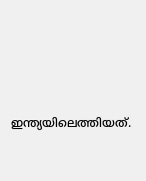ഇന്ത്യയിലെത്തിയത്.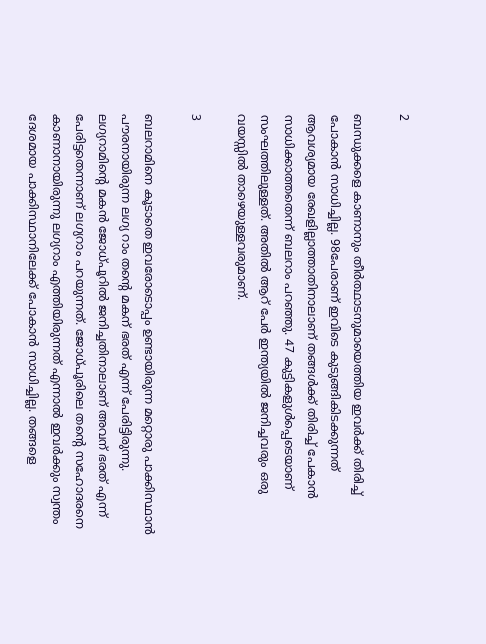2

ബന്ധുക്കളെ കാണാനും തീര്‍ത്ഥാടനുമായെത്തിയ ഇവര്‍ക്ക് തിരിച്ച് പോകാന്‍ സാധിച്ചില്ല. 98പേരാണ് ഇവിടെ കുടുങ്ങികിടക്കുന്നത് ആവശ്യമായ രേഖളില്ലാത്താതിനാലാണ് തങ്ങള്‍ക്ക് തിരിച്ച് പേകാന്‍ സാധിക്കാത്തതെന്ന് ബലറാം പറഞ്ഞു. 47 കുട്ടികളുള്‍പ്പെടെയാണ് സംഘത്തിലുള്ളത്. അതില്‍ ആറ് പേര്‍ ഇന്ത്യയില്‍ ജനിച്ചവരും ഒരു വയസ്സില്‍ താഴെയുള്ളവരുമാണ്.

3

ബലറാമിനെ കൂടാതെ ഇവരോടൊപ്പം ഉണ്ടായിരുന്ന മറ്റൊരു പാക്കിസ്ഥാന്‍ പൗരനായിരുന്ന ലഗ്യ റാം തന്റെ മകന് ഭരത് എന്ന് പേരിട്ടിരുന്നു. ലഗ്യറാമിന്റെ മകന്‍ ജോധ്പൂറില്‍ ജനിച്ചതിനാലാണ് അവന് ഭരത് എന്ന് പേരിട്ടതെന്നാണ് ലഗ്യറാം പറയുന്നത്. ജോധ്പൂരിലെ തന്റെ സഹോദരനെ കാണാനായിരുന്നു ലഗ്യറാം എത്തിയിരുന്നത് എന്നാല്‍ ഇവര്‍ക്കും സ്വന്തം ദേശമായ പാക്കിസ്ഥാനിലേക്ക് പോകാന്‍ സാധിച്ചില്ല. തങ്ങളെ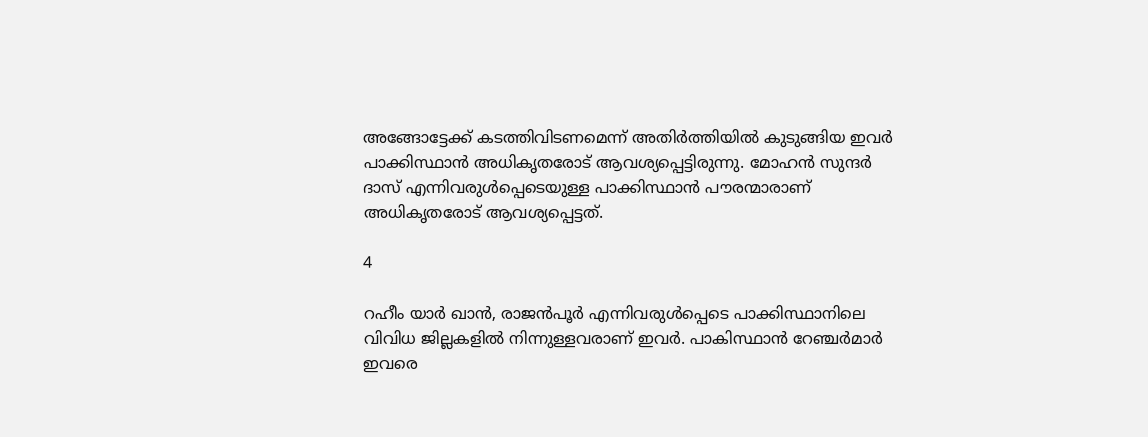അങ്ങോട്ടേക്ക് കടത്തിവിടണമെന്ന് അതിര്‍ത്തിയില്‍ കുടുങ്ങിയ ഇവര്‍ പാക്കിസ്ഥാന്‍ അധികൃതരോട് ആവശ്യപ്പെട്ടിരുന്നു. മോഹന്‍ സുന്ദര്‍ ദാസ് എന്നിവരുള്‍പ്പെടെയുള്ള പാക്കിസ്ഥാന്‍ പൗരന്മാരാണ് അധികൃതരോട് ആവശ്യപ്പെട്ടത്.

4

റഹീം യാര്‍ ഖാന്‍, രാജന്‍പൂര്‍ എന്നിവരുള്‍പ്പെടെ പാക്കിസ്ഥാനിലെ വിവിധ ജില്ലകളില്‍ നിന്നുള്ളവരാണ് ഇവര്‍. പാകിസ്ഥാന്‍ റേഞ്ചര്‍മാര്‍ ഇവരെ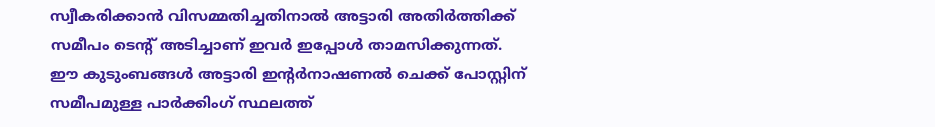സ്വീകരിക്കാന്‍ വിസമ്മതിച്ചതിനാല്‍ അട്ടാരി അതിര്‍ത്തിക്ക് സമീപം ടെന്റ് അടിച്ചാണ് ഇവര്‍ ഇപ്പോള്‍ താമസിക്കുന്നത്. ഈ കുടുംബങ്ങള്‍ അട്ടാരി ഇന്റര്‍നാഷണല്‍ ചെക്ക് പോസ്റ്റിന് സമീപമുള്ള പാര്‍ക്കിംഗ് സ്ഥലത്ത്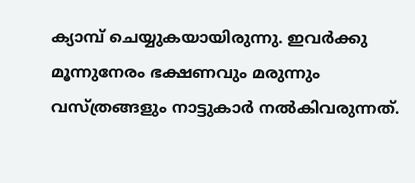ക്യാമ്പ് ചെയ്യുകയായിരുന്നു. ഇവര്‍ക്കു മൂന്നുനേരം ഭക്ഷണവും മരുന്നും വസ്ത്രങ്ങളും നാട്ടുകാര്‍ നല്‍കിവരുന്നത്.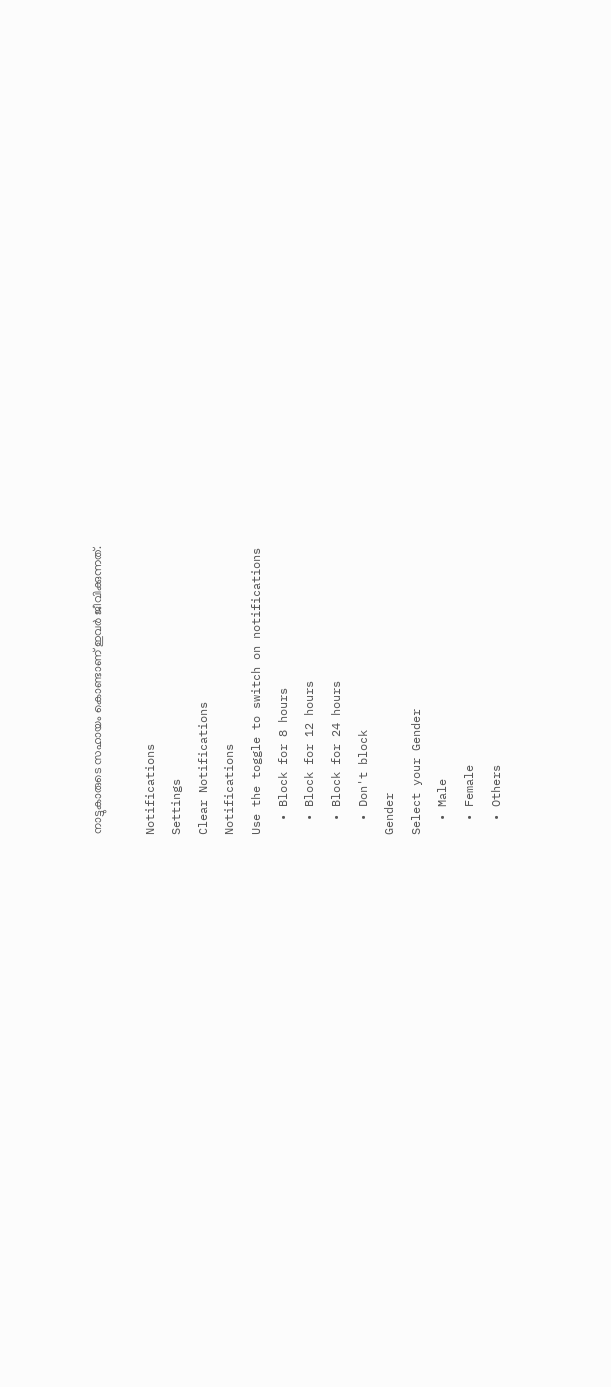നാട്ടുകാരുടെ സഹായം കൊണ്ടാണ് ഇവര്‍ ജീവിക്കുന്നത്.

Notifications
Settings
Clear Notifications
Notifications
Use the toggle to switch on notifications
  • Block for 8 hours
  • Block for 12 hours
  • Block for 24 hours
  • Don't block
Gender
Select your Gender
  • Male
  • Female
  • Others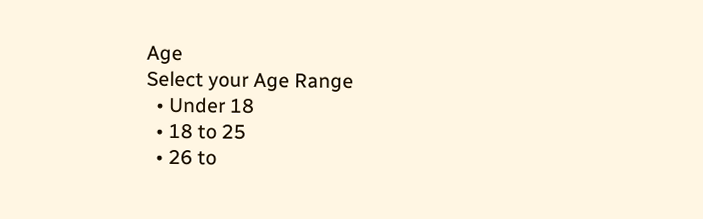Age
Select your Age Range
  • Under 18
  • 18 to 25
  • 26 to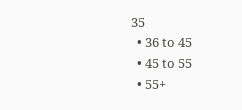35
  • 36 to 45
  • 45 to 55
  • 55+